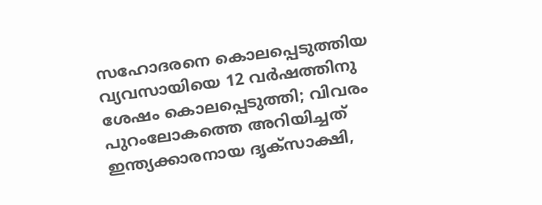സഹോദരനെ കൊലപ്പെടുത്തിയ വ്യവസായിയെ 12 വര്‍ഷത്തിനു ശേഷം കൊലപ്പെടുത്തി; വിവരം പുറംലോകത്തെ അറിയിച്ചത് ഇന്ത്യക്കാരനായ ദൃക്‌സാക്ഷി,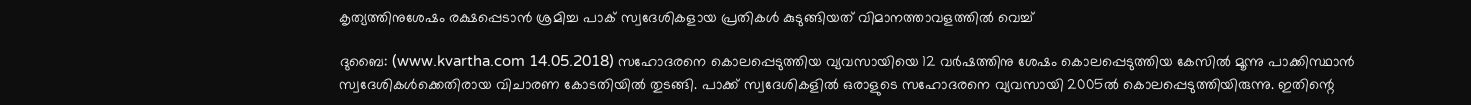കൃത്യത്തിനുശേഷം രക്ഷപ്പെടാന്‍ ശ്രമിച്ച പാക് സ്വദേശികളായ പ്രതികള്‍ കുടുങ്ങിയത് വിമാനത്താവളത്തില്‍ വെച്ച്

ദുബൈ: (www.kvartha.com 14.05.2018) സഹോദരനെ കൊലപ്പെടുത്തിയ വ്യവസായിയെ 12 വര്‍ഷത്തിനു ശേഷം കൊലപ്പെടുത്തിയ കേസില്‍ മൂന്നു പാക്കിസ്ഥാന്‍ സ്വദേശികള്‍ക്കെതിരായ വിചാരണ കോടതിയില്‍ തുടങ്ങി. പാക്ക് സ്വദേശികളില്‍ ഒരാളുടെ സഹോദരനെ വ്യവസായി 2005ല്‍ കൊലപ്പെടുത്തിയിരുന്നു. ഇതിന്റെ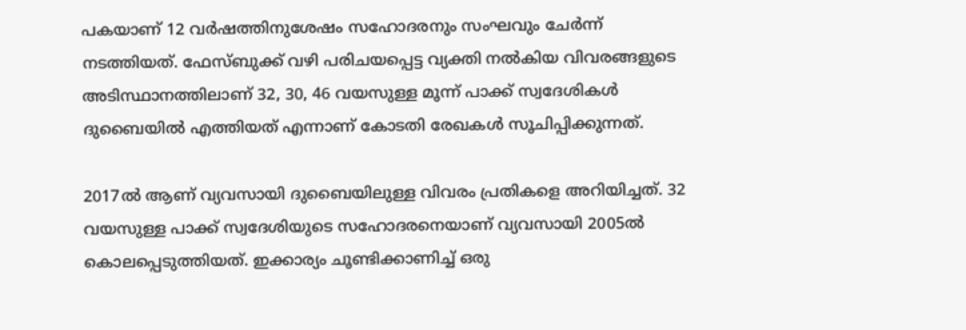പകയാണ് 12 വര്‍ഷത്തിനുശേഷം സഹോദരനും സംഘവും ചേര്‍ന്ന് നടത്തിയത്. ഫേസ്ബുക്ക് വഴി പരിചയപ്പെട്ട വ്യക്തി നല്‍കിയ വിവരങ്ങളുടെ അടിസ്ഥാനത്തിലാണ് 32, 30, 46 വയസുള്ള മൂന്ന് പാക്ക് സ്വദേശികള്‍ ദുബൈയില്‍ എത്തിയത് എന്നാണ് കോടതി രേഖകള്‍ സൂചിപ്പിക്കുന്നത്.

2017ല്‍ ആണ് വ്യവസായി ദുബൈയിലുള്ള വിവരം പ്രതികളെ അറിയിച്ചത്. 32 വയസുള്ള പാക്ക് സ്വദേശിയുടെ സഹോദരനെയാണ് വ്യവസായി 2005ല്‍ കൊലപ്പെടുത്തിയത്. ഇക്കാര്യം ചൂണ്ടിക്കാണിച്ച് ഒരു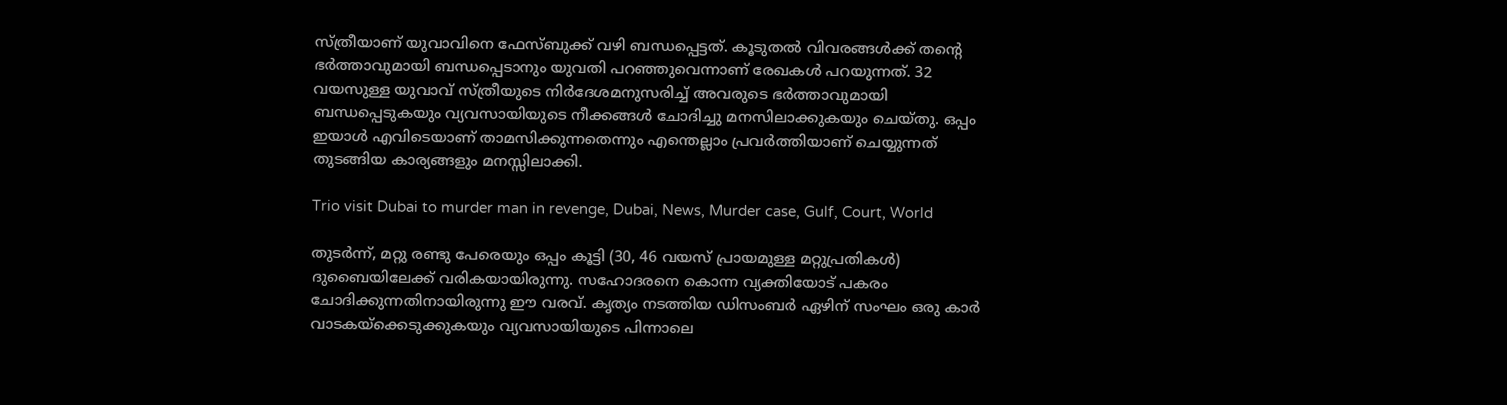സ്ത്രീയാണ് യുവാവിനെ ഫേസ്ബുക്ക് വഴി ബന്ധപ്പെട്ടത്. കൂടുതല്‍ വിവരങ്ങള്‍ക്ക് തന്റെ ഭര്‍ത്താവുമായി ബന്ധപ്പെടാനും യുവതി പറഞ്ഞുവെന്നാണ് രേഖകള്‍ പറയുന്നത്. 32 വയസുള്ള യുവാവ് സ്ത്രീയുടെ നിര്‍ദേശമനുസരിച്ച് അവരുടെ ഭര്‍ത്താവുമായി ബന്ധപ്പെടുകയും വ്യവസായിയുടെ നീക്കങ്ങള്‍ ചോദിച്ചു മനസിലാക്കുകയും ചെയ്തു. ഒപ്പം ഇയാള്‍ എവിടെയാണ് താമസിക്കുന്നതെന്നും എന്തെല്ലാം പ്രവര്‍ത്തിയാണ് ചെയ്യുന്നത് തുടങ്ങിയ കാര്യങ്ങളും മനസ്സിലാക്കി.

Trio visit Dubai to murder man in revenge, Dubai, News, Murder case, Gulf, Court, World

തുടര്‍ന്ന്, മറ്റു രണ്ടു പേരെയും ഒപ്പം കൂട്ടി (30, 46 വയസ് പ്രായമുള്ള മറ്റുപ്രതികള്‍) ദുബൈയിലേക്ക് വരികയായിരുന്നു. സഹോദരനെ കൊന്ന വ്യക്തിയോട് പകരം ചോദിക്കുന്നതിനായിരുന്നു ഈ വരവ്. കൃത്യം നടത്തിയ ഡിസംബര്‍ ഏഴിന് സംഘം ഒരു കാര്‍ വാടകയ്‌ക്കെടുക്കുകയും വ്യവസായിയുടെ പിന്നാലെ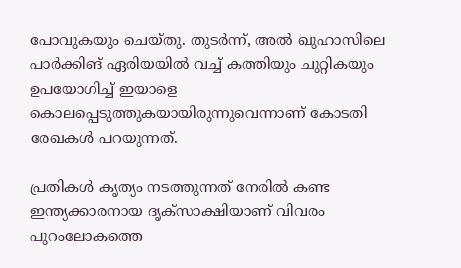പോവുകയും ചെയ്തു. തുടര്‍ന്ന്, അല്‍ ഖുഹാസിലെ പാര്‍ക്കിങ് ഏരിയയില്‍ വച്ച് കത്തിയും ചുറ്റികയും ഉപയോഗിച്ച് ഇയാളെ കൊലപ്പെടുത്തുകയായിരുന്നുവെന്നാണ് കോടതി രേഖകള്‍ പറയുന്നത്.

പ്രതികള്‍ കൃത്യം നടത്തുന്നത് നേരില്‍ കണ്ട ഇന്ത്യക്കാരനായ ദൃക്‌സാക്ഷിയാണ് വിവരം പുറംലോകത്തെ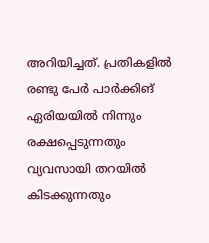അറിയിച്ചത്. പ്രതികളില്‍ രണ്ടു പേര്‍ പാര്‍ക്കിങ് ഏരിയയില്‍ നിന്നും രക്ഷപ്പെടുന്നതും വ്യവസായി തറയില്‍ കിടക്കുന്നതും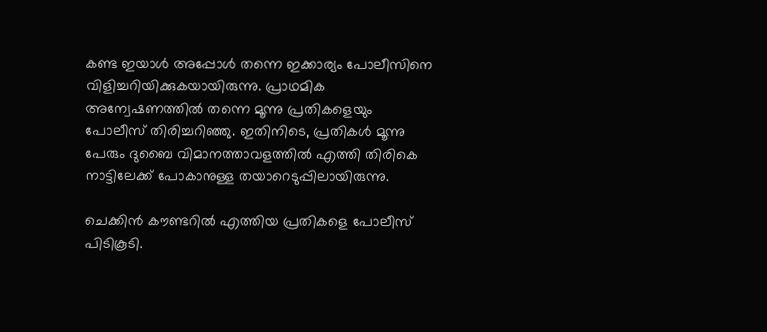കണ്ട ഇയാള്‍ അപ്പോള്‍ തന്നെ ഇക്കാര്യം പോലീസിനെ വിളിച്ചറിയിക്കുകയായിരുന്നു. പ്രാഥമിക അന്വേഷണത്തില്‍ തന്നെ മൂന്നു പ്രതികളെയും പോലീസ് തിരിച്ചറിഞ്ഞു. ഇതിനിടെ, പ്രതികള്‍ മൂന്നു പേരും ദുബൈ വിമാനത്താവളത്തില്‍ എത്തി തിരികെ നാട്ടിലേക്ക് പോകാനുള്ള തയാറെടുപ്പിലായിരുന്നു.

ചെക്കിന്‍ കൗണ്ടറില്‍ എത്തിയ പ്രതികളെ പോലീസ് പിടികൂടി.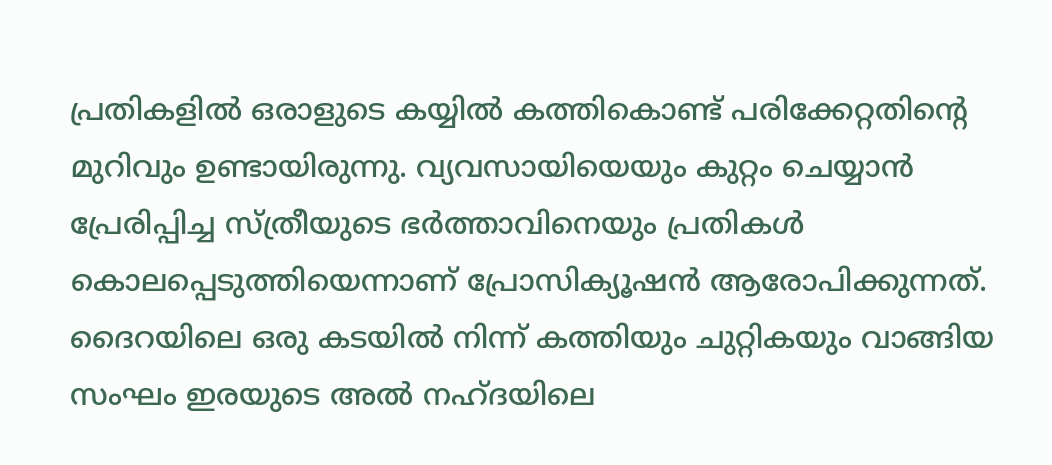പ്രതികളില്‍ ഒരാളുടെ കയ്യില്‍ കത്തികൊണ്ട് പരിക്കേറ്റതിന്റെ മുറിവും ഉണ്ടായിരുന്നു. വ്യവസായിയെയും കുറ്റം ചെയ്യാന്‍ പ്രേരിപ്പിച്ച സ്ത്രീയുടെ ഭര്‍ത്താവിനെയും പ്രതികള്‍ കൊലപ്പെടുത്തിയെന്നാണ് പ്രോസിക്യൂഷന്‍ ആരോപിക്കുന്നത്. ദൈറയിലെ ഒരു കടയില്‍ നിന്ന് കത്തിയും ചുറ്റികയും വാങ്ങിയ സംഘം ഇരയുടെ അല്‍ നഹ്ദയിലെ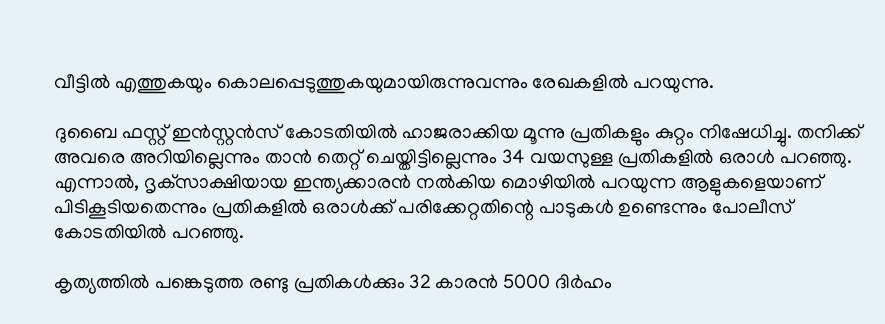വീട്ടില്‍ എത്തുകയും കൊലപ്പെടുത്തുകയുമായിരുന്നുവന്നും രേഖകളില്‍ പറയുന്നു.

ദുബൈ ഫസ്റ്റ് ഇന്‍സ്റ്റന്‍സ് കോടതിയില്‍ ഹാജരാക്കിയ മൂന്നു പ്രതികളും കുറ്റം നിഷേധിച്ചു. തനിക്ക് അവരെ അറിയില്ലെന്നും താന്‍ തെറ്റ് ചെയ്തിട്ടില്ലെന്നും 34 വയസുള്ള പ്രതികളില്‍ ഒരാള്‍ പറഞ്ഞു. എന്നാല്‍, ദൃക്‌സാക്ഷിയായ ഇന്ത്യക്കാരന്‍ നല്‍കിയ മൊഴിയില്‍ പറയുന്ന ആളുകളെയാണ് പിടികൂടിയതെന്നും പ്രതികളില്‍ ഒരാള്‍ക്ക് പരിക്കേറ്റതിന്റെ പാടുകള്‍ ഉണ്ടെന്നും പോലീസ് കോടതിയില്‍ പറഞ്ഞു.

കൃത്യത്തില്‍ പങ്കെടുത്ത രണ്ടു പ്രതികള്‍ക്കും 32 കാരന്‍ 5000 ദിര്‍ഹം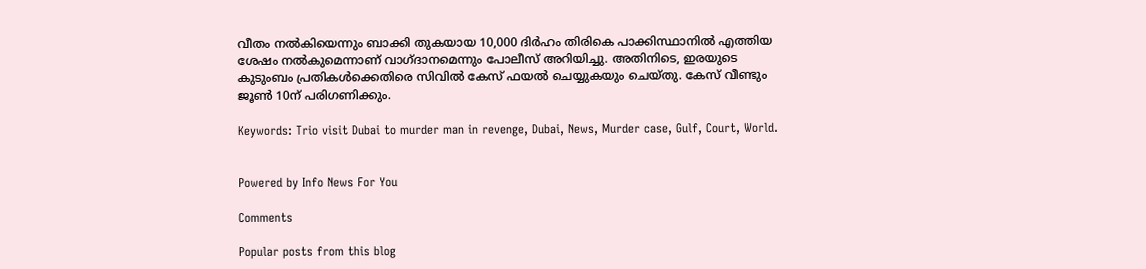വീതം നല്‍കിയെന്നും ബാക്കി തുകയായ 10,000 ദിര്‍ഹം തിരികെ പാക്കിസ്ഥാനില്‍ എത്തിയ ശേഷം നല്‍കുമെന്നാണ് വാഗ്ദാനമെന്നും പോലീസ് അറിയിച്ചു. അതിനിടെ, ഇരയുടെ കുടുംബം പ്രതികള്‍ക്കെതിരെ സിവില്‍ കേസ് ഫയല്‍ ചെയ്യുകയും ചെയ്തു. കേസ് വീണ്ടും ജൂണ്‍ 10ന് പരിഗണിക്കും.

Keywords: Trio visit Dubai to murder man in revenge, Dubai, News, Murder case, Gulf, Court, World.


Powered by Info News For You

Comments

Popular posts from this blog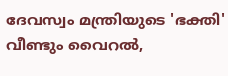ദേവസ്വം മന്ത്രിയുടെ 'ഭക്തി' വീണ്ടും വൈറല്‍,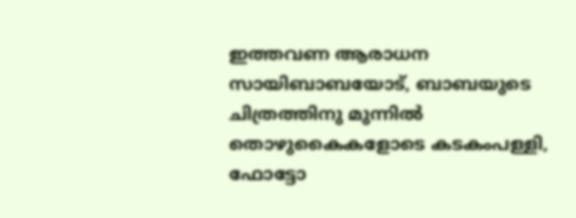ഇത്തവണ ആരാധന സായിബാബയോട്, ബാബയുടെ ചിത്രത്തിനു മുന്നില്‍ തൊഴുകൈകളോടെ കടകംപള്ളി, ഫോട്ടോ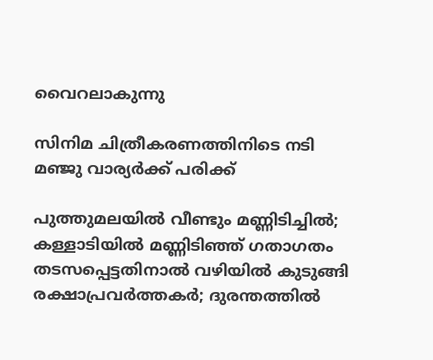വൈറലാകുന്നു

സിനിമ ചിത്രീകരണത്തിനിടെ നടി മഞ്ജു വാര്യര്‍ക്ക് പരിക്ക്

പുത്തുമലയില്‍ വീണ്ടും മണ്ണിടിച്ചില്‍; കള്ളാടിയില്‍ മണ്ണിടിഞ്ഞ് ഗതാഗതം തടസപ്പെട്ടതിനാല്‍ വഴിയില്‍ കുടുങ്ങി രക്ഷാപ്രവര്‍ത്തകര്‍; ദുരന്തത്തില്‍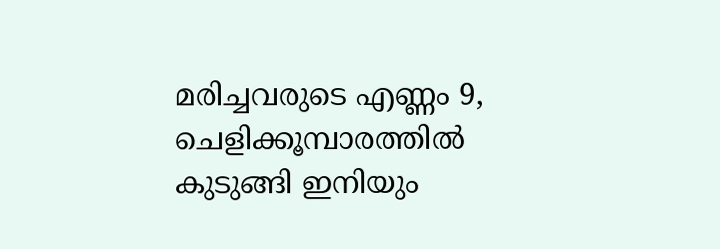മരിച്ചവരുടെ എണ്ണം 9, ചെളിക്കൂമ്പാരത്തില്‍ കുടുങ്ങി ഇനിയും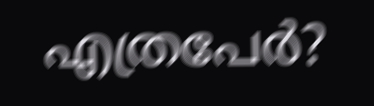എത്രപേര്‍?